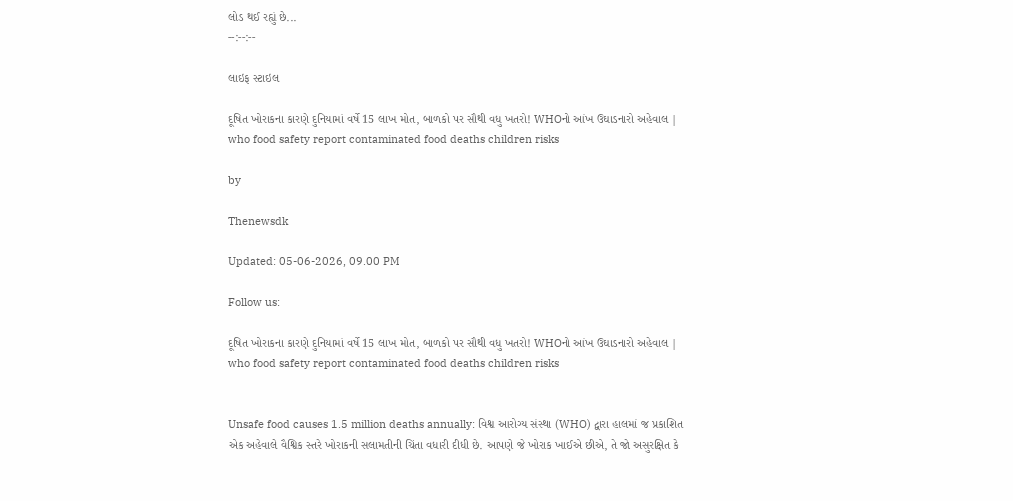લોડ થઈ રહ્યું છે...
--:--:--

લાઇફ સ્ટાઇલ

દૂષિત ખોરાકના કારણે દુનિયામાં વર્ષે 15 લાખ મોત, બાળકો પર સૌથી વધુ ખતરો! WHOનો આંખ ઉઘાડનારો અહેવાલ | who food safety report contaminated food deaths children risks

by

Thenewsdk

Updated: 05-06-2026, 09.00 PM

Follow us:

દૂષિત ખોરાકના કારણે દુનિયામાં વર્ષે 15 લાખ મોત, બાળકો પર સૌથી વધુ ખતરો! WHOનો આંખ ઉઘાડનારો અહેવાલ | who food safety report contaminated food deaths children risks


Unsafe food causes 1.5 million deaths annually: વિશ્વ આરોગ્ય સંસ્થા (WHO) દ્વારા હાલમાં જ પ્રકાશિત એક અહેવાલે વૈશ્વિક સ્તરે ખોરાકની સલામતીની ચિંતા વધારી દીધી છે. આપણે જે ખોરાક ખાઈએ છીએ, તે જો અસુરક્ષિત કે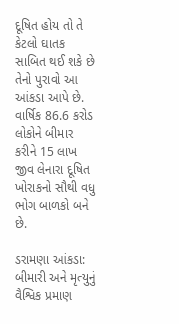દૂષિત હોય તો તે કેટલો ઘાતક સાબિત થઈ શકે છે તેનો પુરાવો આ આંકડા આપે છે. વાર્ષિક 86.6 કરોડ લોકોને બીમાર કરીને 15 લાખ જીવ લેનારા દૂષિત ખોરાકનો સૌથી વધુ ભોગ બાળકો બને છે.

ડરામણા આંકડા: બીમારી અને મૃત્યુનું વૈશ્વિક પ્રમાણ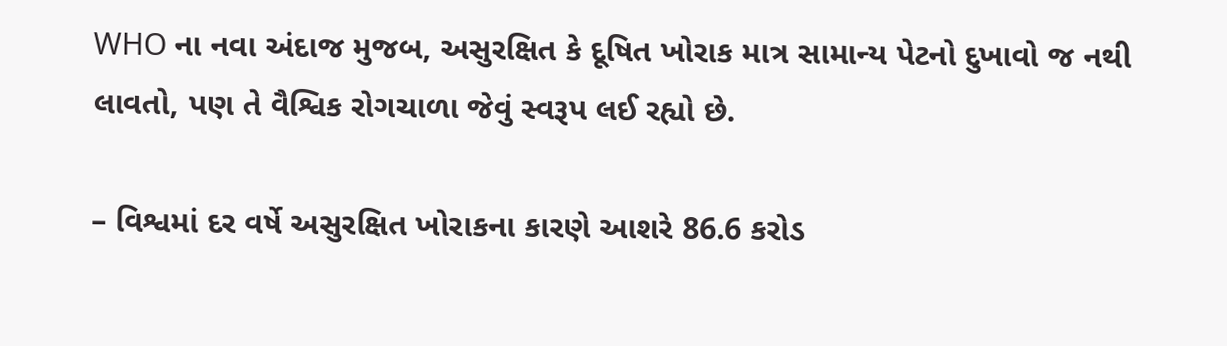WHO ના નવા અંદાજ મુજબ, અસુરક્ષિત કે દૂષિત ખોરાક માત્ર સામાન્ય પેટનો દુખાવો જ નથી લાવતો, પણ તે વૈશ્વિક રોગચાળા જેવું સ્વરૂપ લઈ રહ્યો છે.

– વિશ્વમાં દર વર્ષે અસુરક્ષિત ખોરાકના કારણે આશરે 86.6 કરોડ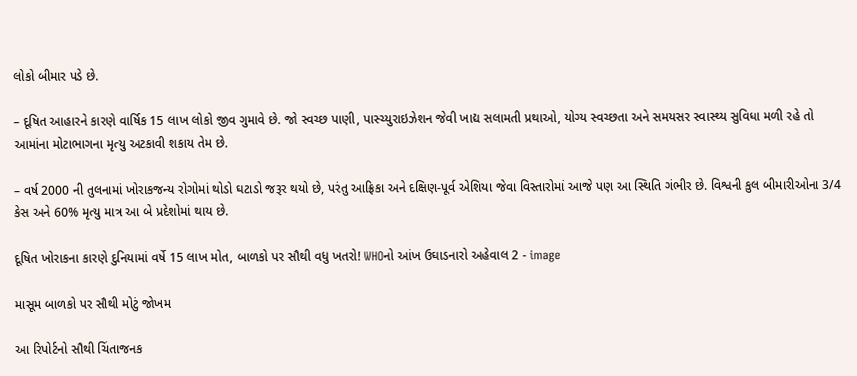લોકો બીમાર પડે છે.

– દૂષિત આહારને કારણે વાર્ષિક 15 લાખ લોકો જીવ ગુમાવે છે. જો સ્વચ્છ પાણી, પાસ્ચ્યુરાઇઝેશન જેવી ખાદ્ય સલામતી પ્રથાઓ, યોગ્ય સ્વચ્છતા અને સમયસર સ્વાસ્થ્ય સુવિધા મળી રહે તો આમાંના મોટાભાગના મૃત્યુ અટકાવી શકાય તેમ છે.

– વર્ષ 2000 ની તુલનામાં ખોરાકજન્ય રોગોમાં થોડો ઘટાડો જરૂર થયો છે, પરંતુ આફ્રિકા અને દક્ષિણ-પૂર્વ એશિયા જેવા વિસ્તારોમાં આજે પણ આ સ્થિતિ ગંભીર છે. વિશ્વની કુલ બીમારીઓના 3/4 કેસ અને 60% મૃત્યુ માત્ર આ બે પ્રદેશોમાં થાય છે.

દૂષિત ખોરાકના કારણે દુનિયામાં વર્ષે 15 લાખ મોત, બાળકો પર સૌથી વધુ ખતરો! WHOનો આંખ ઉઘાડનારો અહેવાલ 2 - image

માસૂમ બાળકો પર સૌથી મોટું જોખમ

આ રિપોર્ટનો સૌથી ચિંતાજનક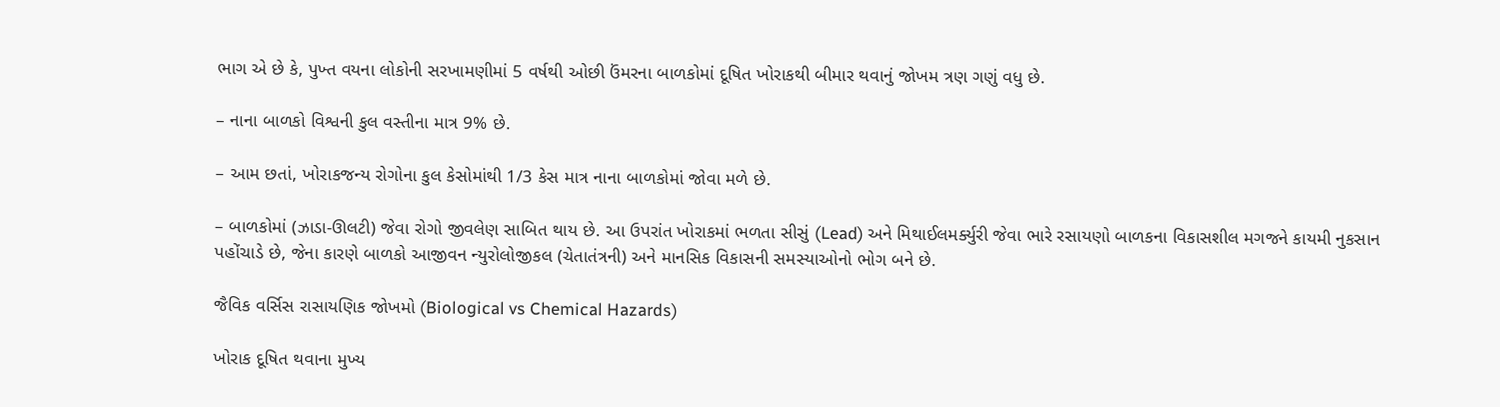ભાગ એ છે કે, પુખ્ત વયના લોકોની સરખામણીમાં 5 વર્ષથી ઓછી ઉંમરના બાળકોમાં દૂષિત ખોરાકથી બીમાર થવાનું જોખમ ત્રણ ગણું વધુ છે.

– નાના બાળકો વિશ્વની કુલ વસ્તીના માત્ર 9% છે.

– આમ છતાં, ખોરાકજન્ય રોગોના કુલ કેસોમાંથી 1/3 કેસ માત્ર નાના બાળકોમાં જોવા મળે છે.

– બાળકોમાં (ઝાડા-ઊલટી) જેવા રોગો જીવલેણ સાબિત થાય છે. આ ઉપરાંત ખોરાકમાં ભળતા સીસું (Lead) અને મિથાઈલમર્ક્યુરી જેવા ભારે રસાયણો બાળકના વિકાસશીલ મગજને કાયમી નુકસાન પહોંચાડે છે, જેના કારણે બાળકો આજીવન ન્યુરોલોજીકલ (ચેતાતંત્રની) અને માનસિક વિકાસની સમસ્યાઓનો ભોગ બને છે.

જૈવિક વર્સિસ રાસાયણિક જોખમો (Biological vs Chemical Hazards)

ખોરાક દૂષિત થવાના મુખ્ય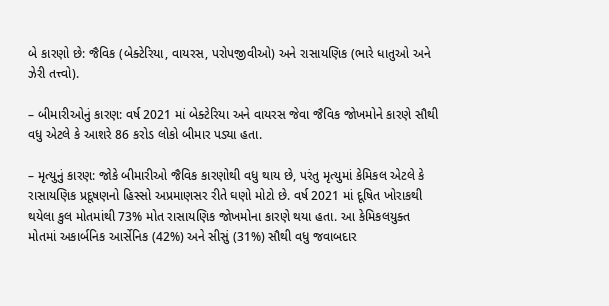બે કારણો છે: જૈવિક (બેક્ટેરિયા, વાયરસ, પરોપજીવીઓ) અને રાસાયણિક (ભારે ધાતુઓ અને ઝેરી તત્ત્વો).

– બીમારીઓનું કારણ: વર્ષ 2021 માં બેક્ટેરિયા અને વાયરસ જેવા જૈવિક જોખમોને કારણે સૌથી વધુ એટલે કે આશરે 86 કરોડ લોકો બીમાર પડ્યા હતા.

– મૃત્યુનું કારણ: જોકે બીમારીઓ જૈવિક કારણોથી વધુ થાય છે, પરંતુ મૃત્યુમાં કેમિકલ એટલે કે રાસાયણિક પ્રદૂષણનો હિસ્સો અપ્રમાણસર રીતે ઘણો મોટો છે. વર્ષ 2021 માં દૂષિત ખોરાકથી થયેલા કુલ મોતમાંથી 73% મોત રાસાયણિક જોખમોના કારણે થયા હતા. આ કેમિકલયુક્ત મોતમાં અકાર્બનિક આર્સેનિક (42%) અને સીસું (31%) સૌથી વધુ જવાબદાર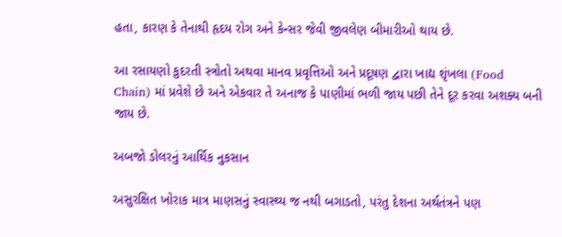હતા, કારણ કે તેનાથી હૃદય રોગ અને કેન્સર જેવી જીવલેણ બીમારીઓ થાય છે.

આ રસાયણો કુદરતી સ્ત્રોતો અથવા માનવ પ્રવૃત્તિઓ અને પ્રદૂષણ દ્વારા ખાદ્ય શૃંખલા (Food Chain) માં પ્રવેશે છે અને એકવાર તે અનાજ કે પાણીમાં ભળી જાય પછી તેને દૂર કરવા અશક્ય બની જાય છે.

અબજો ડોલરનું આર્થિક નુકસાન

અસુરક્ષિત ખોરાક માત્ર માણસનું સ્વાસ્થ્ય જ નથી બગાડતો, પરંતુ દેશના અર્થતંત્રને પણ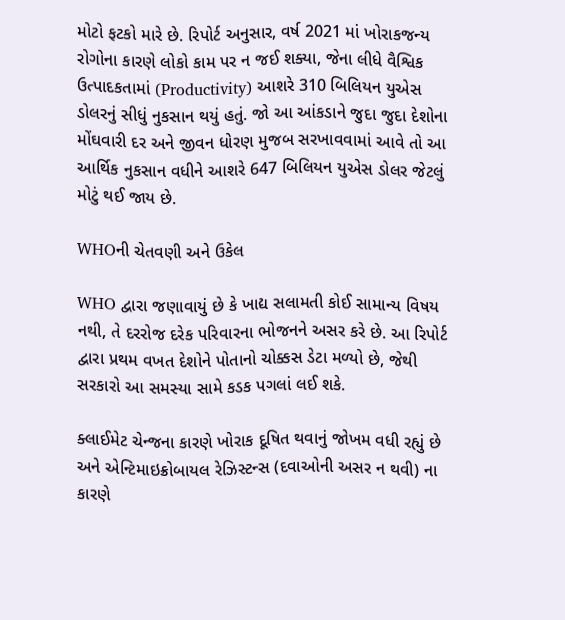મોટો ફટકો મારે છે. રિપોર્ટ અનુસાર, વર્ષ 2021 માં ખોરાકજન્ય રોગોના કારણે લોકો કામ પર ન જઈ શક્યા, જેના લીધે વૈશ્વિક ઉત્પાદકતામાં (Productivity) આશરે 310 બિલિયન યુએસ ડોલરનું સીધું નુકસાન થયું હતું. જો આ આંકડાને જુદા જુદા દેશોના મોંઘવારી દર અને જીવન ધોરણ મુજબ સરખાવવામાં આવે તો આ આર્થિક નુકસાન વધીને આશરે 647 બિલિયન યુએસ ડોલર જેટલું મોટું થઈ જાય છે.

WHOની ચેતવણી અને ઉકેલ

WHO દ્વારા જણાવાયું છે કે ખાદ્ય સલામતી કોઈ સામાન્ય વિષય નથી, તે દરરોજ દરેક પરિવારના ભોજનને અસર કરે છે. આ રિપોર્ટ દ્વારા પ્રથમ વખત દેશોને પોતાનો ચોક્કસ ડેટા મળ્યો છે, જેથી સરકારો આ સમસ્યા સામે કડક પગલાં લઈ શકે.

ક્લાઈમેટ ચેન્જના કારણે ખોરાક દૂષિત થવાનું જોખમ વધી રહ્યું છે અને એન્ટિમાઇક્રોબાયલ રેઝિસ્ટન્સ (દવાઓની અસર ન થવી) ના કારણે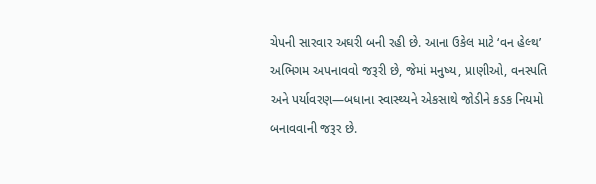ચેપની સારવાર અઘરી બની રહી છે. આના ઉકેલ માટે ‘વન હેલ્થ’ અભિગમ અપનાવવો જરૂરી છે, જેમાં મનુષ્ય, પ્રાણીઓ, વનસ્પતિ અને પર્યાવરણ—બધાના સ્વાસ્થ્યને એકસાથે જોડીને કડક નિયમો બનાવવાની જરૂર છે.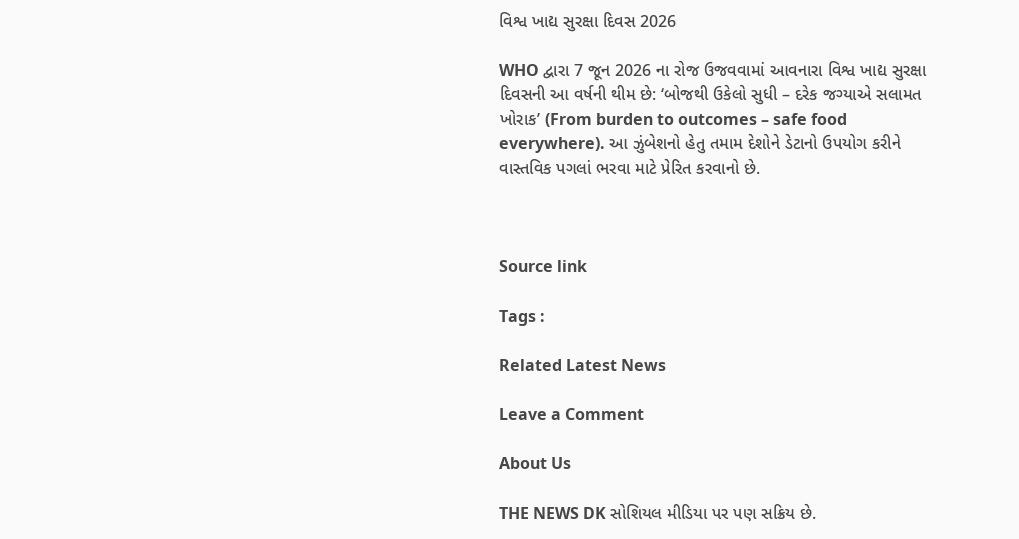વિશ્વ ખાદ્ય સુરક્ષા દિવસ 2026

WHO દ્વારા 7 જૂન 2026 ના રોજ ઉજવવામાં આવનારા વિશ્વ ખાદ્ય સુરક્ષા દિવસની આ વર્ષની થીમ છે: ‘બોજથી ઉકેલો સુધી – દરેક જગ્યાએ સલામત ખોરાક’ (From burden to outcomes – safe food everywhere). આ ઝુંબેશનો હેતુ તમામ દેશોને ડેટાનો ઉપયોગ કરીને વાસ્તવિક પગલાં ભરવા માટે પ્રેરિત કરવાનો છે.



Source link

Tags :

Related Latest News

Leave a Comment

About Us

THE NEWS DK સોશિયલ મીડિયા પર પણ સક્રિય છે.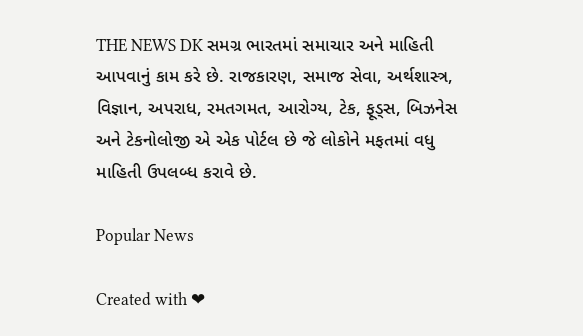THE NEWS DK સમગ્ર ભારતમાં સમાચાર અને માહિતી આપવાનું કામ કરે છે. રાજકારણ, સમાજ સેવા, અર્થશાસ્ત્ર, વિજ્ઞાન, અપરાધ, રમતગમત, આરોગ્ય, ટેક, ફૂડ્સ, બિઝનેસ અને ટેકનોલોજી એ એક પોર્ટલ છે જે લોકોને મફતમાં વધુ માહિતી ઉપલબ્ધ કરાવે છે.

Popular News

Created with ❤